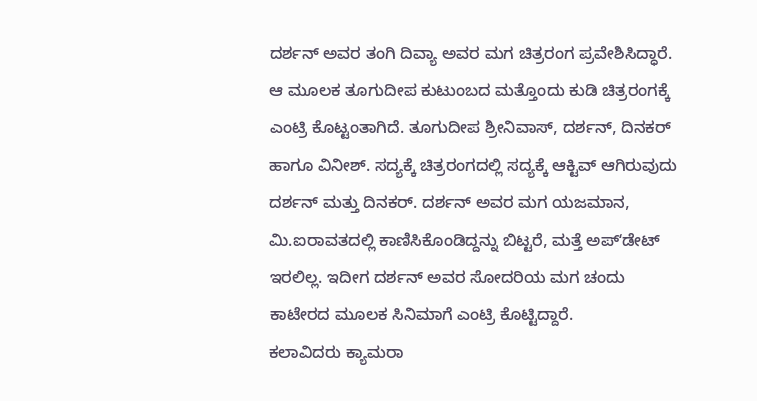ದರ್ಶನ್ ಅವರ ತಂಗಿ ದಿವ್ಯಾ ಅವರ ಮಗ ಚಿತ್ರರಂಗ ಪ್ರವೇಶಿಸಿದ್ಧಾರೆ. ಆ ಮೂಲಕ ತೂಗುದೀಪ ಕುಟುಂಬದ ಮತ್ತೊಂದು ಕುಡಿ ಚಿತ್ರರಂಗಕ್ಕೆ ಎಂಟ್ರಿ ಕೊಟ್ಟಂತಾಗಿದೆ. ತೂಗುದೀಪ ಶ್ರೀನಿವಾಸ್, ದರ್ಶನ್, ದಿನಕರ್ ಹಾಗೂ ವಿನೀಶ್. ಸದ್ಯಕ್ಕೆ ಚಿತ್ರರಂಗದಲ್ಲಿ ಸದ್ಯಕ್ಕೆ ಆಕ್ಟಿವ್ ಆಗಿರುವುದು ದರ್ಶನ್ ಮತ್ತು ದಿನಕರ್. ದರ್ಶನ್ ಅವರ ಮಗ ಯಜಮಾನ, ಮಿ.ಐರಾವತದಲ್ಲಿ ಕಾಣಿಸಿಕೊಂಡಿದ್ದನ್ನು ಬಿಟ್ಟರೆ, ಮತ್ತೆ ಅಪ್ʻಡೇಟ್ ಇರಲಿಲ್ಲ. ಇದೀಗ ದರ್ಶನ್ ಅವರ ಸೋದರಿಯ ಮಗ ಚಂದು ಕಾಟೇರದ ಮೂಲಕ ಸಿನಿಮಾಗೆ ಎಂಟ್ರಿ ಕೊಟ್ಟಿದ್ದಾರೆ.
ಕಲಾವಿದರು ಕ್ಯಾಮರಾ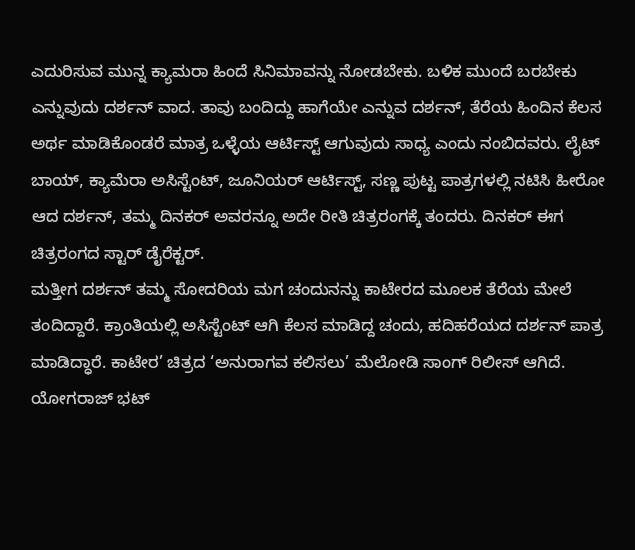ಎದುರಿಸುವ ಮುನ್ನ ಕ್ಯಾಮರಾ ಹಿಂದೆ ಸಿನಿಮಾವನ್ನು ನೋಡಬೇಕು. ಬಳಿಕ ಮುಂದೆ ಬರಬೇಕು ಎನ್ನುವುದು ದರ್ಶನ್ ವಾದ. ತಾವು ಬಂದಿದ್ದು ಹಾಗೆಯೇ ಎನ್ನುವ ದರ್ಶನ್, ತೆರೆಯ ಹಿಂದಿನ ಕೆಲಸ ಅರ್ಥ ಮಾಡಿಕೊಂಡರೆ ಮಾತ್ರ ಒಳ್ಳೆಯ ಆರ್ಟಿಸ್ಟ್ ಆಗುವುದು ಸಾಧ್ಯ ಎಂದು ನಂಬಿದವರು. ಲೈಟ್ ಬಾಯ್, ಕ್ಯಾಮೆರಾ ಅಸಿಸ್ಟೆಂಟ್, ಜೂನಿಯರ್ ಆರ್ಟಿಸ್ಟ್, ಸಣ್ಣ ಪುಟ್ಟ ಪಾತ್ರಗಳಲ್ಲಿ ನಟಿಸಿ ಹೀರೋ ಆದ ದರ್ಶನ್, ತಮ್ಮ ದಿನಕರ್ ಅವರನ್ನೂ ಅದೇ ರೀತಿ ಚಿತ್ರರಂಗಕ್ಕೆ ತಂದರು. ದಿನಕರ್ ಈಗ ಚಿತ್ರರಂಗದ ಸ್ಟಾರ್ ಡೈರೆಕ್ಟರ್.
ಮತ್ತೀಗ ದರ್ಶನ್ ತಮ್ಮ ಸೋದರಿಯ ಮಗ ಚಂದುನನ್ನು ಕಾಟೇರದ ಮೂಲಕ ತೆರೆಯ ಮೇಲೆ ತಂದಿದ್ದಾರೆ. ಕ್ರಾಂತಿಯಲ್ಲಿ ಅಸಿಸ್ಟೆಂಟ್ ಆಗಿ ಕೆಲಸ ಮಾಡಿದ್ದ ಚಂದು, ಹದಿಹರೆಯದ ದರ್ಶನ್ ಪಾತ್ರ ಮಾಡಿದ್ಧಾರೆ. ಕಾಟೇರ’ ಚಿತ್ರದ ‘ಅನುರಾಗವ ಕಲಿಸಲು’ ಮೆಲೋಡಿ ಸಾಂಗ್ ರಿಲೀಸ್ ಆಗಿದೆ. ಯೋಗರಾಜ್ ಭಟ್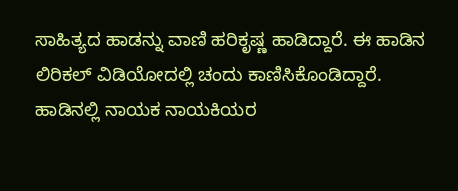ಸಾಹಿತ್ಯದ ಹಾಡನ್ನು ವಾಣಿ ಹರಿಕೃಷ್ಣ ಹಾಡಿದ್ದಾರೆ. ಈ ಹಾಡಿನ ಲಿರಿಕಲ್ ವಿಡಿಯೋದಲ್ಲಿ ಚಂದು ಕಾಣಿಸಿಕೊಂಡಿದ್ದಾರೆ. ಹಾಡಿನಲ್ಲಿ ನಾಯಕ ನಾಯಕಿಯರ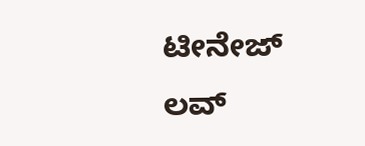ಟೀನೇಜ್ ಲವ್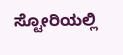ಸ್ಟೋರಿಯಲ್ಲಿ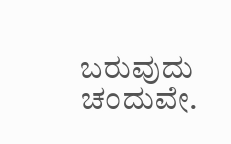ಬರುವುದು ಚಂದುವೇ.